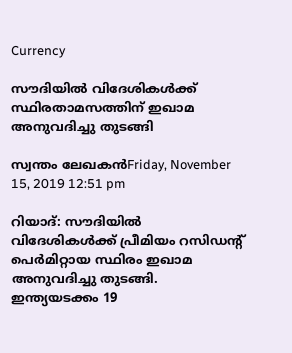Currency

സൗദിയില്‍ വിദേശികള്‍ക്ക് സ്ഥിരതാമസത്തിന് ഇഖാമ അനുവദിച്ചു തുടങ്ങി

സ്വന്തം ലേഖകന്‍Friday, November 15, 2019 12:51 pm

റിയാദ്: സൗദിയില്‍ വിദേശികള്‍ക്ക് പ്രീമിയം റസിഡന്റ് പെര്‍മിറ്റായ സ്ഥിരം ഇഖാമ അനുവദിച്ചു തുടങ്ങി. ഇന്ത്യയടക്കം 19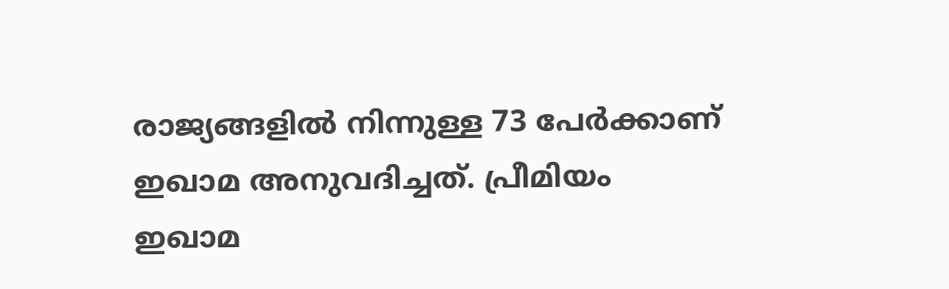രാജ്യങ്ങളില്‍ നിന്നുള്ള 73 പേര്‍ക്കാണ് ഇഖാമ അനുവദിച്ചത്. പ്രീമിയം ഇഖാമ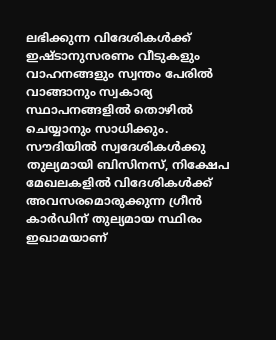ലഭിക്കുന്ന വിദേശികള്‍ക്ക് ഇഷ്ടാനുസരണം വീടുകളും വാഹനങ്ങളും സ്വന്തം പേരില്‍ വാങ്ങാനും സ്വകാര്യ സ്ഥാപനങ്ങളില്‍ തൊഴില്‍ ചെയ്യാനും സാധിക്കും. സൗദിയില്‍ സ്വദേശികള്‍ക്കു തുല്യമായി ബിസിനസ്, നിക്ഷേപ മേഖലകളില്‍ വിദേശികള്‍ക്ക് അവസരമൊരുക്കുന്ന ഗ്രീന്‍ കാര്‍ഡിന് തുല്യമായ സ്ഥിരം ഇഖാമയാണ്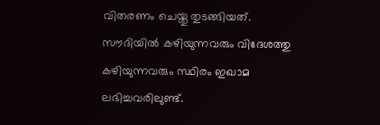വിതരണം ചെയ്തു തുടങ്ങിയത്. സൗദിയില്‍ കഴിയുന്നവരും വിദേശത്തു കഴിയുന്നവരും സ്ഥിരം ഇഖാമ ലഭിച്ചവരിലുണ്ട്.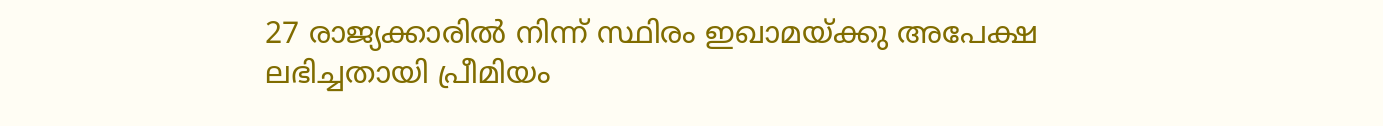27 രാജ്യക്കാരില്‍ നിന്ന് സ്ഥിരം ഇഖാമയ്ക്കു അപേക്ഷ ലഭിച്ചതായി പ്രീമിയം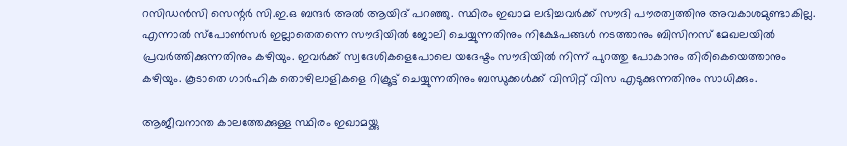റസിഡന്‍സി സെന്റര്‍ സി.ഇ.ഒ ബന്ദര്‍ അല്‍ ആയിദ് പറഞ്ഞു. സ്ഥിരം ഇഖാമ ലഭിച്ചവര്‍ക്ക് സൗദി പൗരത്വത്തിനു അവകാശമുണ്ടാകില്ല. എന്നാല്‍ സ്പോണ്‍സര്‍ ഇല്ലാതെതന്നെ സൗദിയില്‍ ജോലി ചെയ്യുന്നതിനും നിക്ഷേപങ്ങള്‍ നടത്താനും ബിസിനസ് മേഖലയില്‍ പ്രവര്‍ത്തിക്കുന്നതിനും കഴിയും. ഇവര്‍ക്ക് സ്വദേശികളെപോലെ യദേഷ്ടം സൗദിയില്‍ നിന്ന് പുറത്തു പോകാനും തിരികെയെത്താനും കഴിയും. കൂടാതെ ഗാര്‍ഹിക തൊഴിലാളികളെ റിക്രൂട്ട് ചെയ്യുന്നതിനും ബന്ധുക്കള്‍ക്ക് വിസിറ്റ് വിസ എടുക്കുന്നതിനും സാധിക്കും.

ആജീവനാന്ത കാലത്തേക്കുള്ള സ്ഥിരം ഇഖാമയ്ക്കു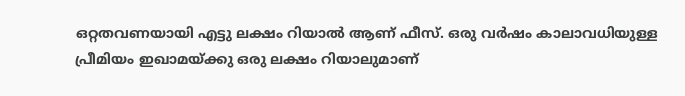ഒറ്റതവണയായി എട്ടു ലക്ഷം റിയാല്‍ ആണ് ഫീസ്. ഒരു വര്‍ഷം കാലാവധിയുള്ള പ്രീമിയം ഇഖാമയ്ക്കു ഒരു ലക്ഷം റിയാലുമാണ്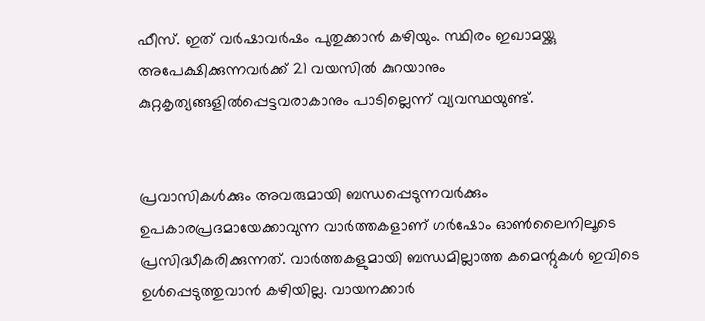ഫീസ്. ഇത് വര്‍ഷാവര്‍ഷം പുതുക്കാന്‍ കഴിയും. സ്ഥിരം ഇഖാമയ്ക്കു അപേക്ഷിക്കുന്നവര്‍ക്ക് 21 വയസില്‍ കുറയാനും കുറ്റകൃത്യങ്ങളില്‍പ്പെട്ടവരാകാനും പാടില്ലെന്ന് വ്യവസ്ഥയുണ്ട്.


പ്രവാസികൾക്കും അവരുമായി ബന്ധപ്പെടുന്നവർക്കും ഉപകാരപ്രദമായേക്കാവുന്ന വാർത്തകളാണ് ഗർഷോം ഓൺലൈനിലൂടെ പ്രസിദ്ധീകരിക്കുന്നത്. വാർത്തകളുമായി ബന്ധമില്ലാത്ത കമെന്റുകൾ ഇവിടെ ഉൾപ്പെടുത്തുവാൻ കഴിയില്ല. വായനക്കാർ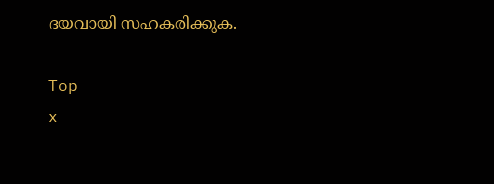ദയവായി സഹകരിക്കുക.

Top
x